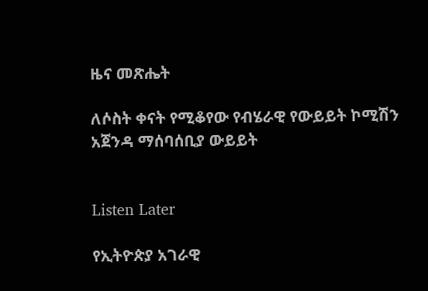ዜና መጽሔት

ለሶስት ቀናት የሚቆየው የብሄራዊ የውይይት ኮሚሽን አጀንዳ ማሰባሰቢያ ውይይት


Listen Later

የኢትዮጵያ አገራዊ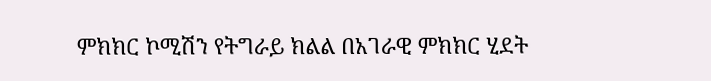ምክክር ኮሚሽን የትግራይ ክልል በአገራዊ ምክክር ሂደት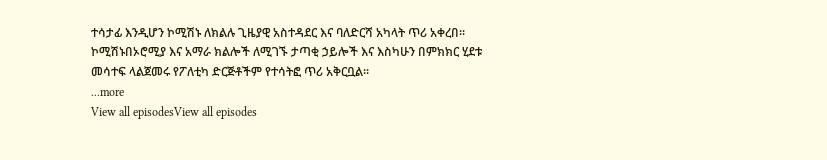ተሳታፊ እንዲሆን ኮሚሽኑ ለክልሉ ጊዜያዊ አስተዳደር እና ባለድርሻ አካላት ጥሪ አቀረበ፡፡ኮሚሽኑበኦሮሚያ እና አማራ ክልሎች ለሚገኙ ታጣቂ ኃይሎች እና እስካሁን በምክክር ሂደቱ መሳተፍ ላልጀመሩ የፖለቲካ ድርጅቶችም የተሳትፎ ጥሪ አቅርቧል፡፡
...more
View all episodesView all episodes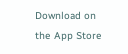Download on the App Store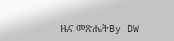ዜና መጽሔትBy DW